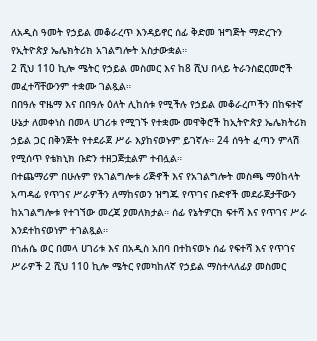ለአዲስ ዓመት የኃይል መቆራረጥ እንዳይኖር ሰፊ ቅድመ ዝግጅት ማድረጉን የኢትዮጵያ ኤሌክትሪክ አገልግሎት አስታውቋል።
2 ሺህ 110 ኪሎ ሜትር የኃይል መስመር እና ከ8 ሺህ በላይ ትራንስፎርመሮች መፈተሻቸውንም ተቋሙ ገልጿል።
በበዓሉ ዋዜማ እና በበዓሉ ዕለት ሊከሰቱ የሚችሉ የኃይል መቆራረጦችን በከፍተኛ ሁኔታ ለመቀነስ በመላ ሀገሪቱ የሚገኙ የተቋሙ መዋቅሮች ከኢትዮጵያ ኤሌክትሪክ ኃይል ጋር በቅንጅት የተደራጀ ሥራ እያከናወኑም ይገኛሉ። 24 ሰዓት ፈጣን ምላሽ የሚሰጥ የቴክኒክ ቡድን ተዘጋጅቷልም ተብሏል።
በተጨማሪም በሁሉም የአገልግሎቱ ሪጅኖች እና የአገልግሎት መስጫ ማዕከላት አጣዳፊ የጥገና ሥራዎችን ለማከናወን ዝግጁ የጥገና ቡድኖች መደራጀታቸውን ከአገልግሎቱ የተገኘው መረጃ ያመለክታል። ሰፊ የኔትዎርክ ፍተሻ እና የጥገና ሥራ እንደተከናወነም ተገልጿል።
በነሐሴ ወር በመላ ሀገሪቱ እና በአዲስ አበባ በተከናወኑ ሰፊ የፍተሻ እና የጥገና ሥራዎች 2 ሺህ 110 ኪሎ ሜትር የመካከለኛ የኃይል ማስተላለፊያ መስመር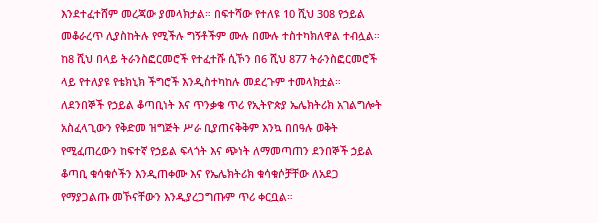እንደተፈተሸም መረጃው ያመላክታል። በፍተሻው የተለዩ 10 ሺህ 308 የኃይል መቆራረጥ ሊያስከትሉ የሚችሉ ግኝቶችም ሙሉ በሙሉ ተስተካክለዋል ተብሏል።
ከ8 ሺህ በላይ ትራንስፎርመሮች የተፈተሹ ሲኾን በ6 ሺህ 877 ትራንስፎርመሮች ላይ የተለያዩ የቴክኒክ ችግሮች እንዲስተካከሉ መደረጉም ተመላክቷል።
ለደንበኞች የኃይል ቆጣቢነት እና ጥንቃቄ ጥሪ የኢትዮጵያ ኤሌክትሪክ አገልግሎት አስፈላጊውን የቅድመ ዝግጅት ሥራ ቢያጠናቅቅም እንኳ በበዓሉ ወቅት የሚፈጠረውን ከፍተኛ የኃይል ፍላጎት እና ጭነት ለማመጣጠን ደንበኞች ኃይል ቆጣቢ ቁሳቁሶችን እንዲጠቀሙ እና የኤሌክትሪክ ቁሳቁሶቻቸው ለአደጋ የማያጋልጡ መኾናቸውን እንዲያረጋግጡም ጥሪ ቀርቧል።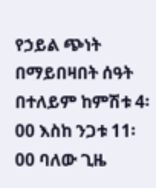የኃይል ጭነት በማይበዛበት ሰዓት በተለይም ከምሽቱ 4፡00 እስከ ንጋቱ 11፡00 ባለው ጊዜ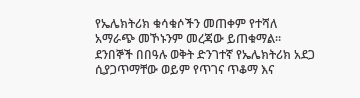የኤሌክትሪክ ቁሳቁሶችን መጠቀም የተሻለ አማራጭ መኾኑንም መረጃው ይጠቁማል።
ደንበኞች በበዓሉ ወቅት ድንገተኛ የኤሌክትሪክ አደጋ ሲያጋጥማቸው ወይም የጥገና ጥቆማ እና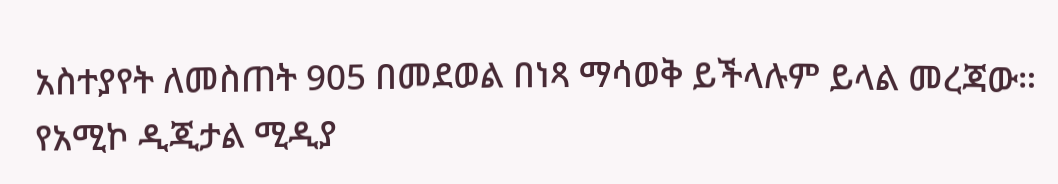አስተያየት ለመስጠት 905 በመደወል በነጻ ማሳወቅ ይችላሉም ይላል መረጃው።
የአሚኮ ዲጂታል ሚዲያ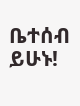ቤተሰብ ይሁኑ!